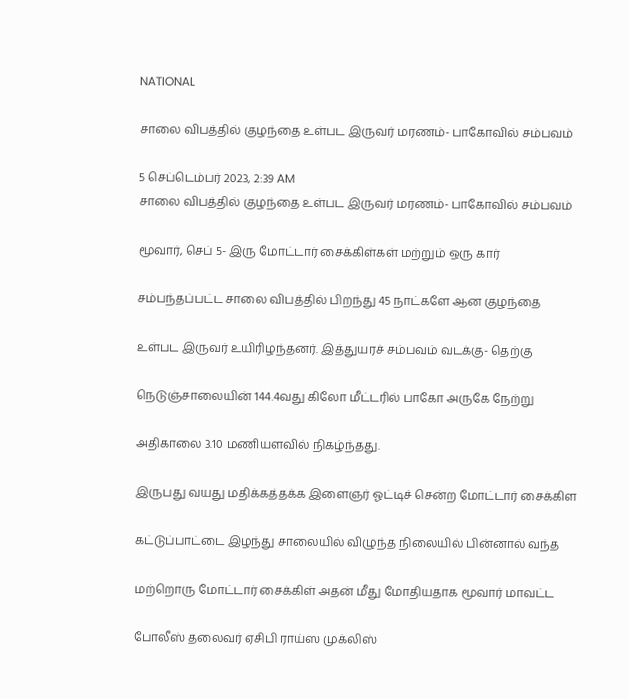NATIONAL

சாலை விபத்தில் குழந்தை உள்பட இருவர் மரணம்- பாகோவில் சம்பவம்

5 செப்டெம்பர் 2023, 2:39 AM
சாலை விபத்தில் குழந்தை உள்பட இருவர் மரணம்- பாகோவில் சம்பவம்

மூவார், செப் 5- இரு மோட்டார் சைக்கிள்கள் மற்றும் ஒரு கார்

சம்பந்தப்பட்ட சாலை விபத்தில் பிறந்து 45 நாட்களே ஆன குழந்தை

உள்பட இருவர் உயிரிழந்தனர். இத்துயரச் சம்பவம் வடக்கு- தெற்கு

நெடுஞ்சாலையின் 144.4வது கிலோ மீட்டரில் பாகோ அருகே நேற்று

அதிகாலை 3.10 மணியளவில் நிகழ்ந்தது.

இருபது வயது மதிக்கத்தக்க இளைஞர் ஓட்டிச் சென்ற மோட்டார் சைக்கிள

கட்டுப்பாட்டை இழந்து சாலையில் விழுந்த நிலையில் பின்னால் வந்த

மற்றொரு மோட்டார் சைக்கிள் அதன் மீது மோதியதாக மூவார் மாவட்ட

போலீஸ் தலைவர் ஏசிபி ராய்ஸ முக்லிஸ்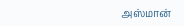அஸ்மான்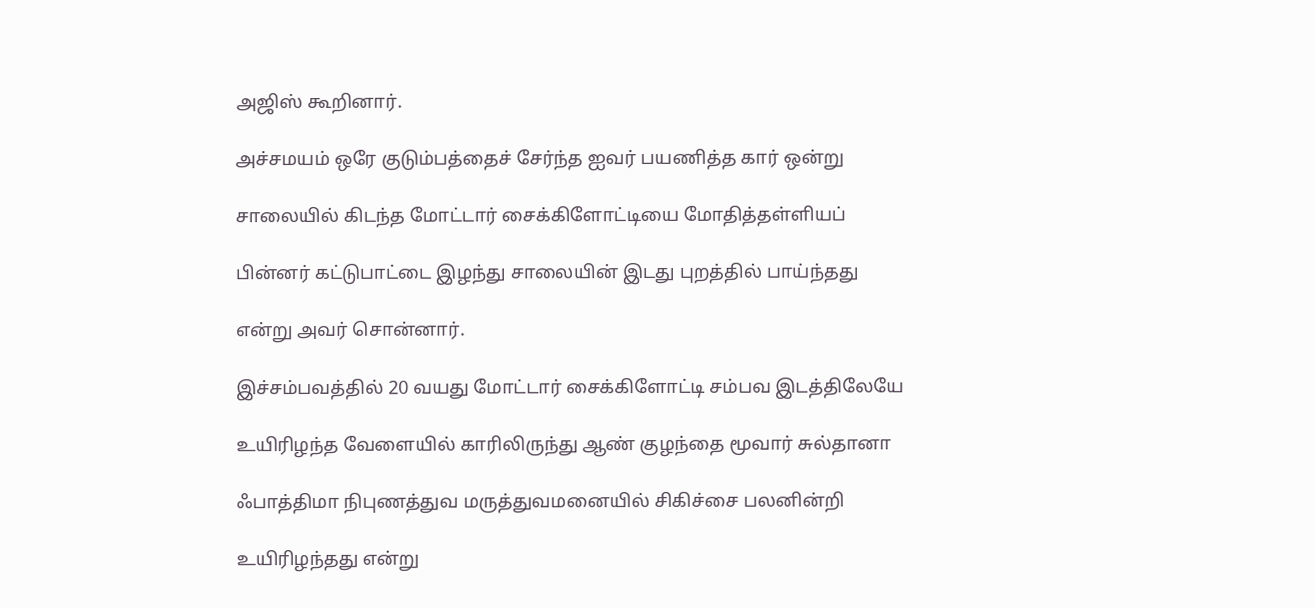அஜிஸ் கூறினார்.

அச்சமயம் ஒரே குடும்பத்தைச் சேர்ந்த ஐவர் பயணித்த கார் ஒன்று

சாலையில் கிடந்த மோட்டார் சைக்கிளோட்டியை மோதித்தள்ளியப்

பின்னர் கட்டுபாட்டை இழந்து சாலையின் இடது புறத்தில் பாய்ந்தது

என்று அவர் சொன்னார்.

இச்சம்பவத்தில் 20 வயது மோட்டார் சைக்கிளோட்டி சம்பவ இடத்திலேயே

உயிரிழந்த வேளையில் காரிலிருந்து ஆண் குழந்தை மூவார் சுல்தானா

ஃபாத்திமா நிபுணத்துவ மருத்துவமனையில் சிகிச்சை பலனின்றி

உயிரிழந்தது என்று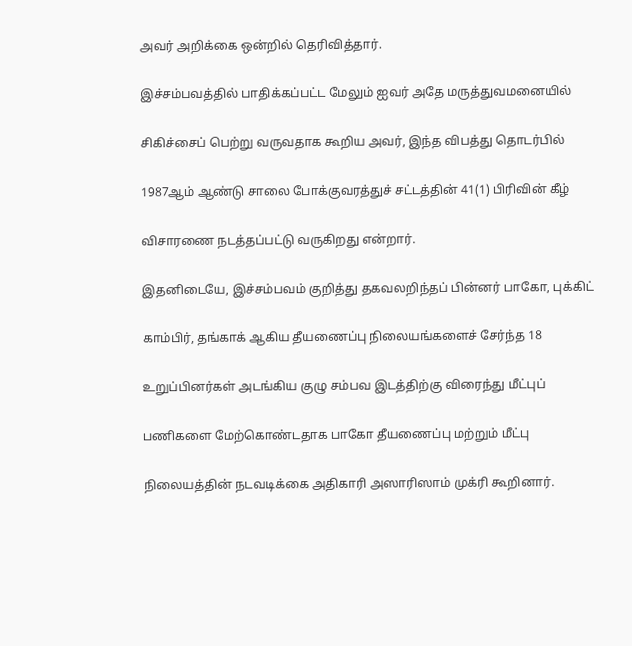அவர் அறிக்கை ஒன்றில் தெரிவித்தார்.

இச்சம்பவத்தில் பாதிக்கப்பட்ட மேலும் ஐவர் அதே மருத்துவமனையில்

சிகிச்சைப் பெற்று வருவதாக கூறிய அவர், இந்த விபத்து தொடர்பில்

1987ஆம் ஆண்டு சாலை போக்குவரத்துச் சட்டத்தின் 41(1) பிரிவின் கீழ்

விசாரணை நடத்தப்பட்டு வருகிறது என்றார்.

இதனிடையே, இச்சம்பவம் குறித்து தகவலறிந்தப் பின்னர் பாகோ, புக்கிட்

காம்பிர், தங்காக் ஆகிய தீயணைப்பு நிலையங்களைச் சேர்ந்த 18

உறுப்பினர்கள் அடங்கிய குழு சம்பவ இடத்திற்கு விரைந்து மீட்புப்

பணிகளை மேற்கொண்டதாக பாகோ தீயணைப்பு மற்றும் மீட்பு

நிலையத்தின் நடவடிக்கை அதிகாரி அஸாரிஸாம் முக்ரி கூறினார்.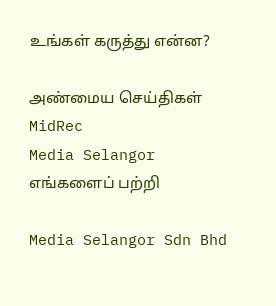உங்கள் கருத்து என்ன?

அண்மைய செய்திகள்
MidRec
Media Selangor
எங்களைப் பற்றி

Media Selangor Sdn Bhd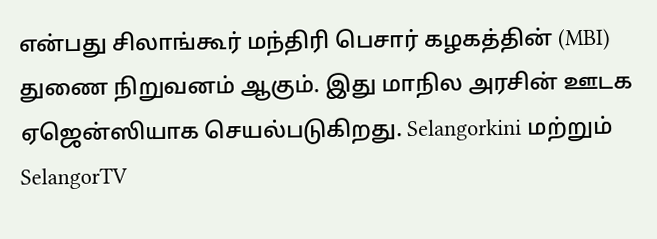என்பது சிலாங்கூர் மந்திரி பெசார் கழகத்தின் (MBI) துணை நிறுவனம் ஆகும். இது மாநில அரசின் ஊடக ஏஜென்ஸியாக செயல்படுகிறது. Selangorkini மற்றும் SelangorTV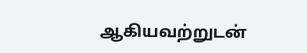ஆகியவற்றுடன்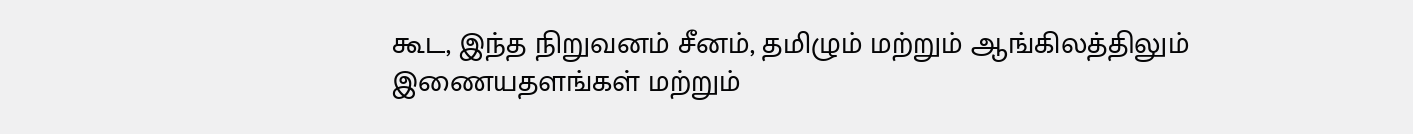கூட, இந்த நிறுவனம் சீனம், தமிழும் மற்றும் ஆங்கிலத்திலும் இணையதளங்கள் மற்றும்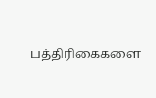பத்திரிகைகளை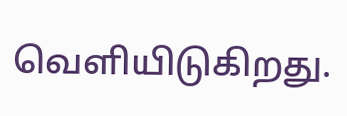வெளியிடுகிறது.